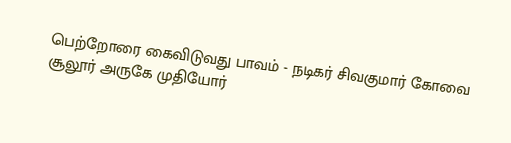பெற்றோரை கைவிடுவது பாவம் - நடிகர் சிவகுமார் கோவை சூலூர் அருகே முதியோர்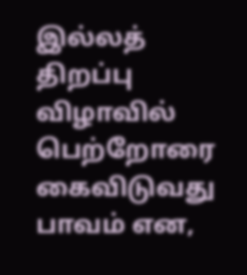இல்லத் திறப்பு விழாவில் பெற்றோரை கைவிடுவது பாவம் என,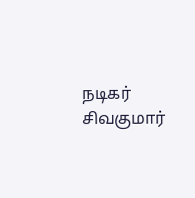நடிகர் சிவகுமார்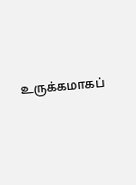உருக்கமாகப்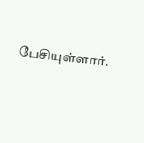பேசியுள்ளார்.